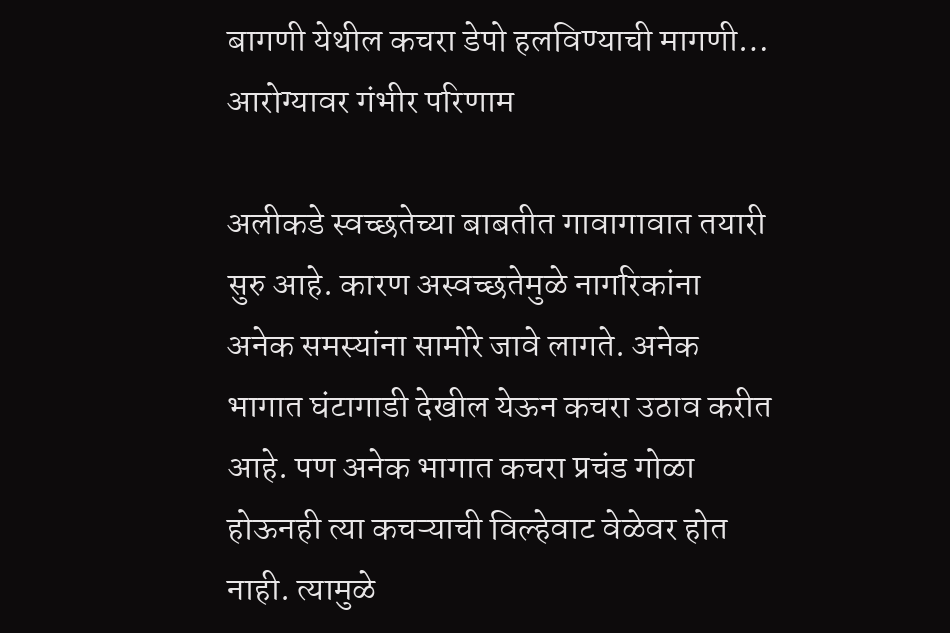बागणी येथील कचरा डेपो हलविण्याची मागणी… आरोग्यावर गंभीर परिणाम

अलीकडे स्वच्छतेच्या बाबतीत गावागावात तयारी सुरु आहे. कारण अस्वच्छतेमुळे नागरिकांना अनेक समस्यांना सामोरे जावे लागते. अनेक भागात घंटागाडी देखील येऊन कचरा उठाव करीत आहे. पण अनेक भागात कचरा प्रचंड गोळा होऊनही त्या कचऱ्याची विल्हेवाट वेळेवर होत नाही. त्यामुळे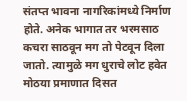संतप्त भावना नागरिकांमध्ये निर्माण होते. अनेक भागात तर भरमसाठ कचरा साठवून मग तो पेटवून दिला जातो. त्यामुळे मग धुराचे लोट हवेत मोठया प्रमाणात दिसत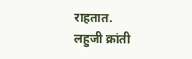राहतात.
लहुजी क्रांती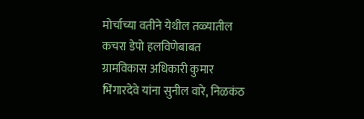मोर्चाच्या वतीने येथील तळ्यातील कचरा डेपो हलविणेबाबत ग्रामविकास अधिकारी कुमार भिंगारदेवे यांना सुनील वारे, निळकंठ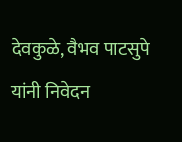देवकुळे, वैभव पाटसुपे यांनी निवेदन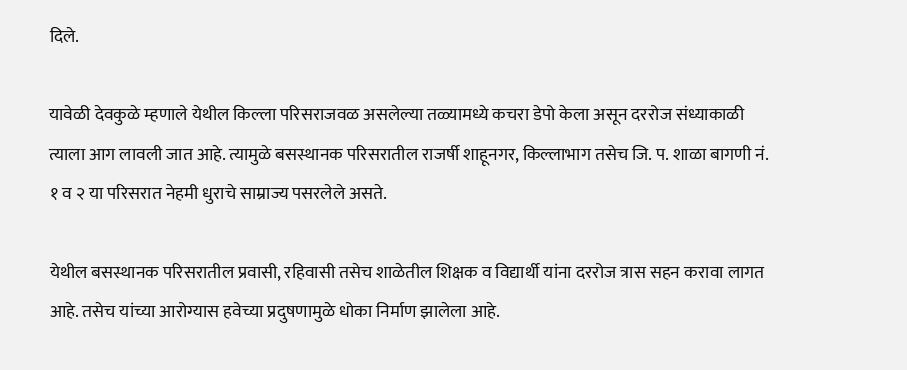दिले.

यावेळी देवकुळे म्हणाले येथील किल्ला परिसराजवळ असलेल्या तळ्यामध्ये कचरा डेपो केला असून दररोज संध्याकाळी त्याला आग लावली जात आहे. त्यामुळे बसस्थानक परिसरातील राजर्षी शाहूनगर, किल्लाभाग तसेच जि. प. शाळा बागणी नं. १ व २ या परिसरात नेहमी धुराचे साम्राज्य पसरलेले असते.

येथील बसस्थानक परिसरातील प्रवासी, रहिवासी तसेच शाळेतील शिक्षक व विद्यार्थी यांना दररोज त्रास सहन करावा लागत आहे. तसेच यांच्या आरोग्यास हवेच्या प्रदुषणामुळे धोका निर्माण झालेला आहे.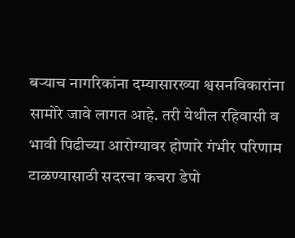बऱ्याच नागरिकांना दम्यासारख्या श्वसनविकारांना सामोरे जावे लागत आहे. तरी येथील रहिवासी व भावी पिढीच्या आरोग्यावर होणारे गंभीर परिणाम टाळण्यासाठी सदरचा कचरा डेपो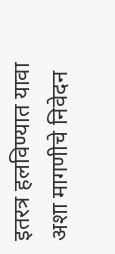इतरत्र हलविण्यात यावा अशा मागणीचे निवेदन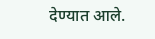देण्यात आले.